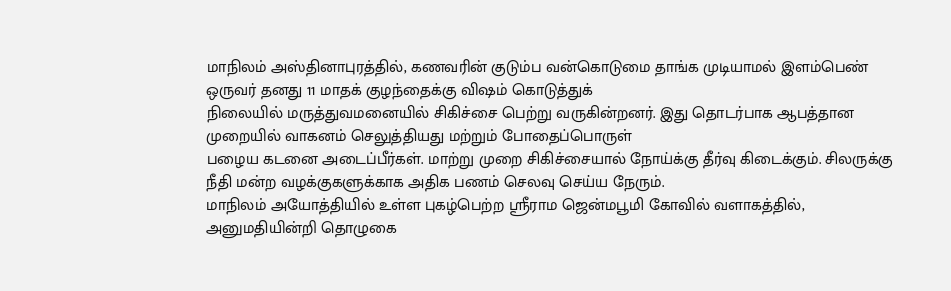மாநிலம் அஸ்தினாபுரத்தில், கணவரின் குடும்ப வன்கொடுமை தாங்க முடியாமல் இளம்பெண் ஒருவர் தனது 11 மாதக் குழந்தைக்கு விஷம் கொடுத்துக்
நிலையில் மருத்துவமனையில் சிகிச்சை பெற்று வருகின்றனர். இது தொடர்பாக ஆபத்தான முறையில் வாகனம் செலுத்தியது மற்றும் போதைப்பொருள்
பழைய கடனை அடைப்பீர்கள். மாற்று முறை சிகிச்சையால் நோய்க்கு தீர்வு கிடைக்கும். சிலருக்கு நீதி மன்ற வழக்குகளுக்காக அதிக பணம் செலவு செய்ய நேரும்.
மாநிலம் அயோத்தியில் உள்ள புகழ்பெற்ற ஸ்ரீராம ஜென்மபூமி கோவில் வளாகத்தில், அனுமதியின்றி தொழுகை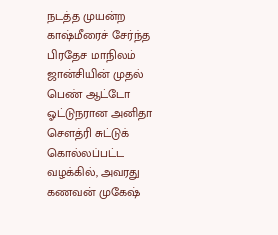நடத்த முயன்ற காஷ்மீரைச் சேர்ந்த
பிரதேச மாநிலம் ஜான்சியின் முதல் பெண் ஆட்டோ ஓட்டுநரான அனிதா சௌத்ரி சுட்டுக் கொல்லப்பட்ட வழக்கில், அவரது கணவன் முகேஷ்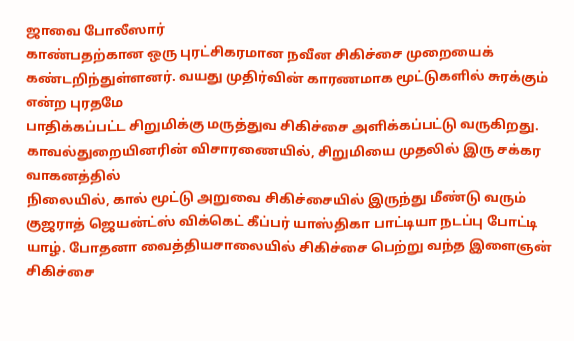ஜாவை போலீஸார்
காண்பதற்கான ஒரு புரட்சிகரமான நவீன சிகிச்சை முறையைக் கண்டறிந்துள்ளனர். வயது முதிர்வின் காரணமாக மூட்டுகளில் சுரக்கும் என்ற புரதமே
பாதிக்கப்பட்ட சிறுமிக்கு மருத்துவ சிகிச்சை அளிக்கப்பட்டு வருகிறது. காவல்துறையினரின் விசாரணையில், சிறுமியை முதலில் இரு சக்கர வாகனத்தில்
நிலையில், கால் மூட்டு அறுவை சிகிச்சையில் இருந்து மீண்டு வரும் குஜராத் ஜெயன்ட்ஸ் விக்கெட் கீப்பர் யாஸ்திகா பாட்டியா நடப்பு போட்டி
யாழ். போதனா வைத்தியசாலையில் சிகிச்சை பெற்று வந்த இளைஞன் சிகிச்சை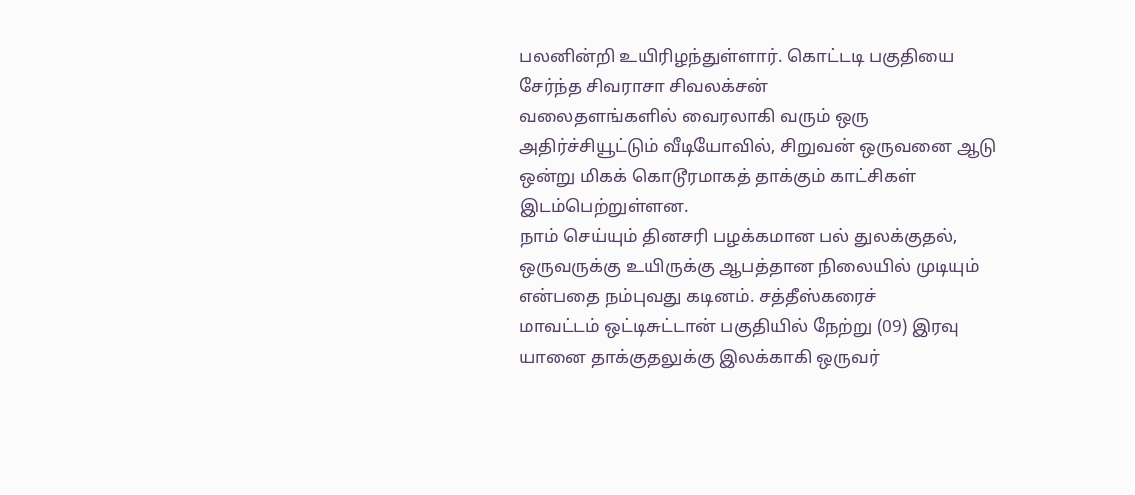பலனின்றி உயிரிழந்துள்ளார். கொட்டடி பகுதியை சேர்ந்த சிவராசா சிவலக்சன்
வலைதளங்களில் வைரலாகி வரும் ஒரு அதிர்ச்சியூட்டும் வீடியோவில், சிறுவன் ஒருவனை ஆடு ஒன்று மிகக் கொடூரமாகத் தாக்கும் காட்சிகள் இடம்பெற்றுள்ளன.
நாம் செய்யும் தினசரி பழக்கமான பல் துலக்குதல், ஒருவருக்கு உயிருக்கு ஆபத்தான நிலையில் முடியும் என்பதை நம்புவது கடினம். சத்தீஸ்கரைச்
மாவட்டம் ஒட்டிசுட்டான் பகுதியில் நேற்று (09) இரவு யானை தாக்குதலுக்கு இலக்காகி ஒருவர்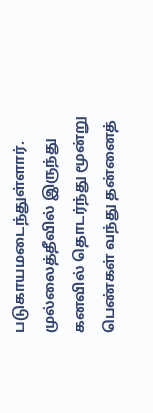படுகாயமடைந்துள்ளார். முல்லைத்தீவில் இருந்து
கனவில் தொடர்ந்து மூன்று பெண்கள் வந்து தன்னைத்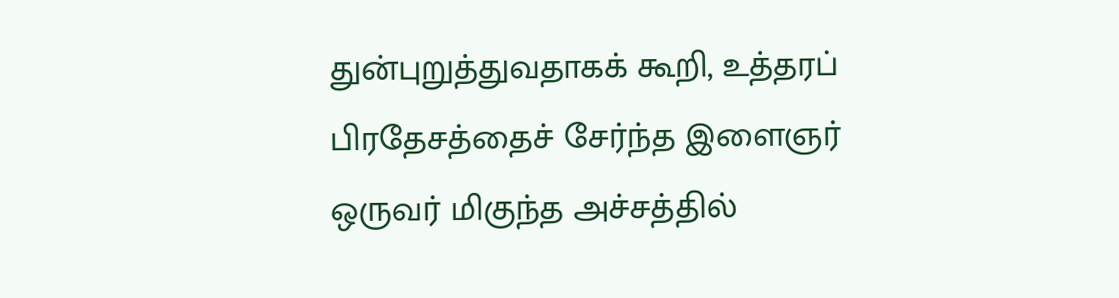துன்புறுத்துவதாகக் கூறி, உத்தரப் பிரதேசத்தைச் சேர்ந்த இளைஞர் ஒருவர் மிகுந்த அச்சத்தில்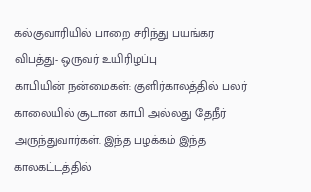கல்குவாரியில் பாறை சரிந்து பயங்கர விபத்து- ஒருவர் உயிரிழப்பு
காபியின் நன்மைகள்: குளிர்காலத்தில் பலர் காலையில் சூடான காபி அல்லது தேநீர் அருந்துவார்கள். இந்த பழக்கம் இந்த காலகட்டத்தில்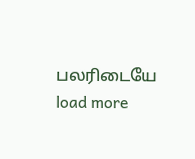பலரிடையே
load more